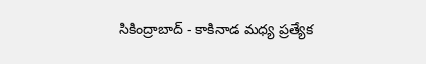సికింద్రాబాద్‌ - కాకినాడ మధ్య ప్రత్యేక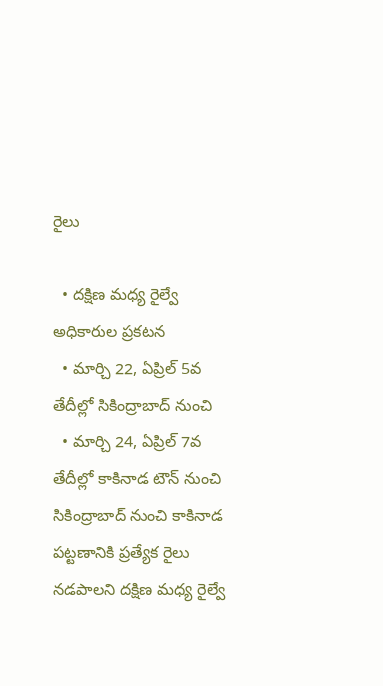రైలు

  • దక్షిణ మధ్య రైల్వే అధికారుల ప్రకటన
  • మార్చి 22, ఏప్రిల్‌ 5వ తేదీల్లో సికింద్రాబాద్‌ నుంచి
  • మార్చి 24, ఏప్రిల్‌ 7వ తేదీల్లో కాకినాడ టౌన్‌ నుంచి
సికింద్రాబాద్‌ నుంచి కాకినాడ పట్టణానికి ప్రత్యేక రైలు నడపాలని దక్షిణ మధ్య రైల్వే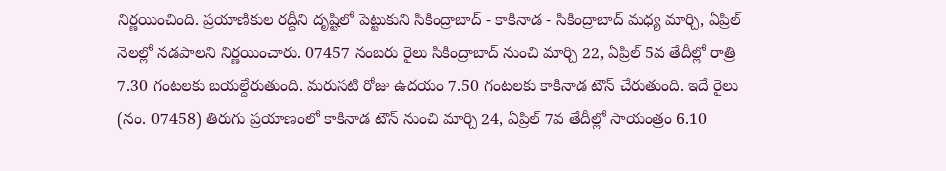నిర్ణయించింది. ప్రయాణికుల రద్దీని దృష్టిలో పెట్టుకుని సికింద్రాబాద్‌ - కాకినాడ - సికింద్రాబాద్‌ మధ్య మార్చి, ఏప్రిల్‌ నెలల్లో నడపాలని నిర్ణయించారు. 07457 నంబరు రైలు సికింద్రాబాద్‌ నుంచి మార్చి 22, ఏప్రిల్‌ 5వ తేదీల్లో రాత్రి 7.30 గంటలకు బయల్దేరుతుంది. మరుసటి రోజు ఉదయం 7.50 గంటలకు కాకినాడ టౌన్‌ చేరుతుంది. ఇదే రైలు (నం. 07458) తిరుగు ప్రయాణంలో కాకినాడ టౌన్‌ నుంచి మార్చి 24, ఏప్రిల్‌ 7వ తేదీల్లో సాయంత్రం 6.10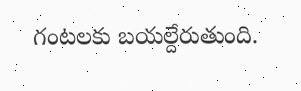గంటలకు బయల్దేరుతుంది.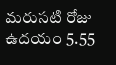మరుసటి రోజు ఉదయం 5.55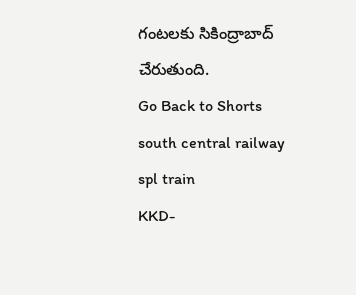గంటలకు సికింద్రాబాద్‌ చేరుతుంది.
Go Back to Shorts
south central railway
spl train
KKD-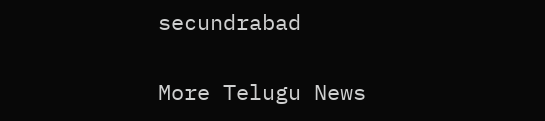secundrabad

More Telugu News